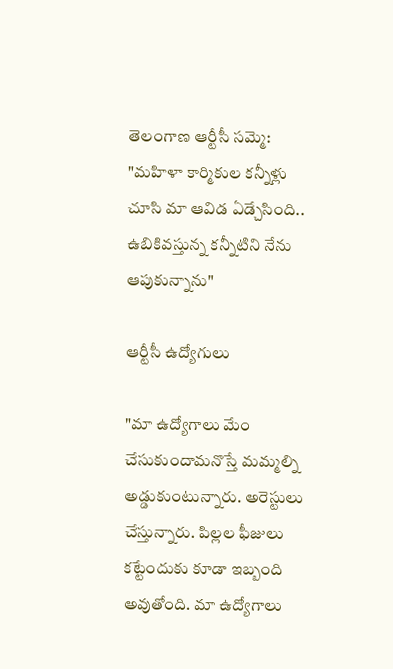తెలంగాణ ఆర్టీసీ సమ్మె: "మహిళా కార్మికుల కన్నీళ్లు చూసి మా ఆవిడ ఏడ్చేసింది.. ఉబికివస్తున్న కన్నీటిని నేను ఆపుకున్నాను"

ఆర్టీసీ ఉద్యోగులు

"మా ఉద్యోగాలు మేం చేసుకుందామనొస్తే మమ్మల్ని అడ్డుకుంటున్నారు. అరెస్టులు చేస్తున్నారు. పిల్లల ఫీజులు కట్టేందుకు కూడా ఇబ్బంది అవుతోంది. మా ఉద్యోగాలు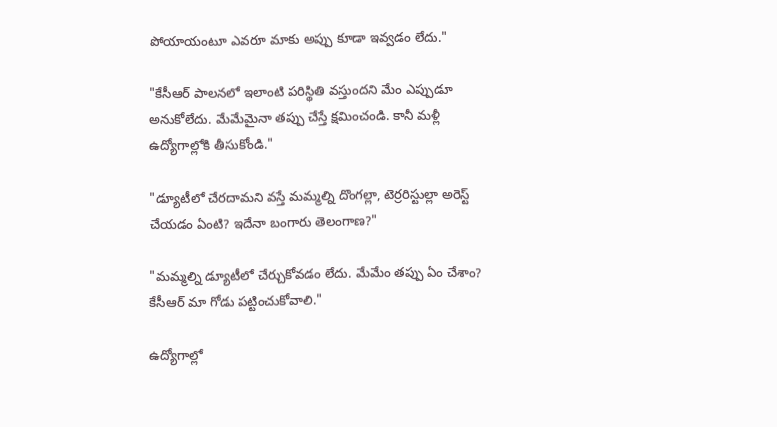పోయాయంటూ ఎవరూ మాకు అప్పు కూడా ఇవ్వడం లేదు."

"కేసీఆర్ పాలనలో ఇలాంటి పరిస్థితి వస్తుందని మేం ఎప్పుడూ అనుకోలేదు. మేమేమైనా తప్పు చేస్తే క్షమించండి. కానీ మళ్లీ ఉద్యోగాల్లోకి తీసుకోండి."

"డ్యూటీలో చేరదామని వస్తే మమ్మల్ని దొంగల్లా, టెర్రరిస్టుల్లా అరెస్ట్ చేయడం ఏంటి? ఇదేనా బంగారు తెలంగాణ?"

"మమ్మల్ని డ్యూటీలో చేర్చుకోవడం లేదు. మేమేం తప్పు ఏం చేశాం? కేసీఆర్ మా గోడు పట్టించుకోవాలి."

ఉద్యోగాల్లో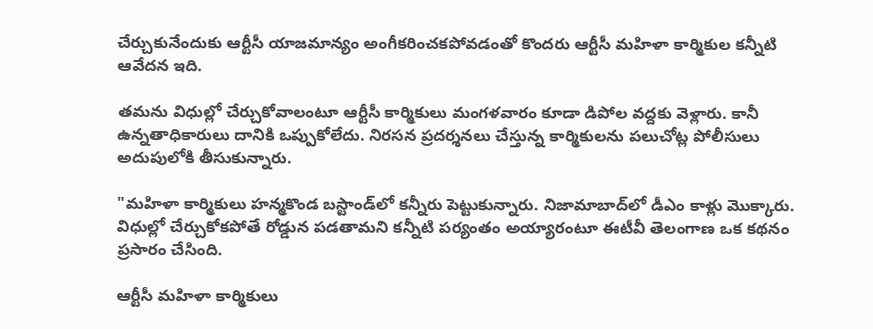చేర్చుకునేందుకు ఆర్టీసీ యాజమాన్యం అంగీకరించకపోవడంతో కొందరు ఆర్టీసీ మహిళా కార్మికుల కన్నీటి ఆవేదన ఇది.

తమను విధుల్లో చేర్చుకోవాలంటూ ఆర్టీసీ కార్మికులు మంగళవారం కూడా డిపోల వద్దకు వెళ్లారు. కానీ ఉన్నతాధికారులు దానికి ఒప్పుకోలేదు. నిరసన ప్రదర్శనలు చేస్తున్న కార్మికులను పలుచోట్ల పోలీసులు అదుపులోకి తీసుకున్నారు.

"మహిళా కార్మికులు హన్మకొండ బస్టాండ్‌లో కన్నీరు పెట్టుకున్నారు. నిజామాబాద్‌లో డీఎం కాళ్లు మొక్కారు. విధుల్లో చేర్చుకోకపోతే రోడ్డున పడతామని కన్నీటి పర్యంతం అయ్యారంటూ ఈటీవీ తెలంగాణ ఒక కథనం ప్రసారం చేసింది.

ఆర్టీసీ మహిళా కార్మికులు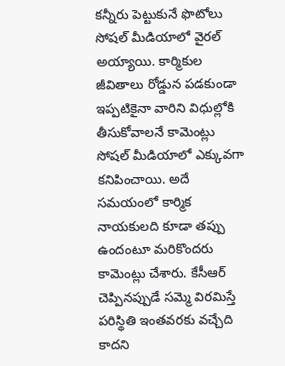కన్నీరు పెట్టుకునే ఫొటోలు సోషల్ మీడియాలో వైరల్ అయ్యాయి. కార్మికుల జీవితాలు రోడ్డున పడకుండా ఇప్పటికైనా వారిని విధుల్లోకి తీసుకోవాలనే కామెంట్లు సోషల్ మీడియాలో ఎక్కువగా కనిపించాయి. అదే సమయంలో కార్మిక నాయకులది కూడా తప్పు ఉందంటూ మరికొందరు కామెంట్లు చేశారు. కేసీఆర్ చెప్పినప్పుడే సమ్మె విరమిస్తే పరిస్థితి ఇంతవరకు వచ్చేది కాదని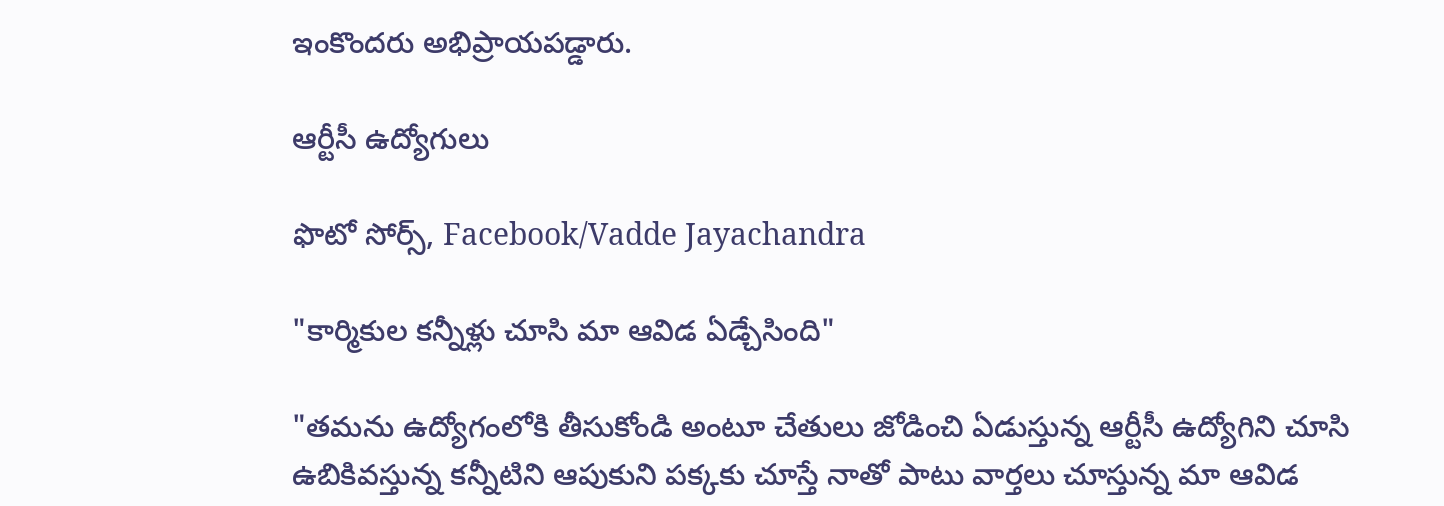ఇంకొందరు అభిప్రాయపడ్డారు.

ఆర్టీసీ ఉద్యోగులు

ఫొటో సోర్స్, Facebook/Vadde Jayachandra

"కార్మికుల కన్నీళ్లు చూసి మా ఆవిడ ఏడ్చేసింది"

"తమను ఉద్యోగంలోకి తీసుకోండి అంటూ చేతులు జోడించి ఏడుస్తున్న ఆర్టీసీ ఉద్యోగిని చూసి ఉబికివస్తున్న కన్నీటిని ఆపుకుని పక్కకు చూస్తే నాతో పాటు వార్తలు చూస్తున్న మా ఆవిడ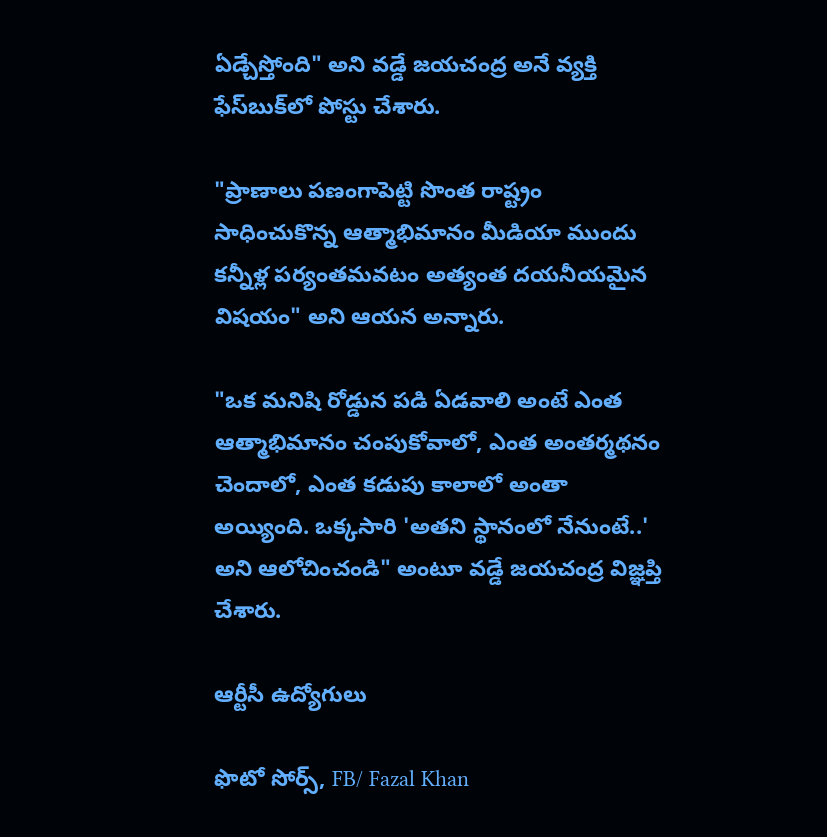ఏడ్చేస్తోంది" అని వడ్డే జయచంద్ర అనే వ్యక్తి ఫేస్‌బుక్‌లో పోస్టు చేశారు.

"ప్రాణాలు పణంగాపెట్టి సొంత రాష్ట్రం సాధించుకొన్న ఆత్మాభిమానం మీడియా ముందు కన్నీళ్ల పర్యంతమవటం అత్యంత దయనీయమైన విషయం" అని ఆయన అన్నారు.

"ఒక మనిషి రోడ్డున పడి ఏడవాలి అంటే ఎంత ఆత్మాభిమానం చంపుకోవాలో, ఎంత అంతర్మథనం చెందాలో, ఎంత కడుపు కాలాలో అంతా అయ్యింది. ఒక్కసారి 'అతని స్థానంలో నేనుంటే..' అని ఆలోచించండి" అంటూ వడ్డే జయచంద్ర విజ్ఞప్తి చేశారు.

ఆర్టీసీ ఉద్యోగులు

ఫొటో సోర్స్, FB/ Fazal Khan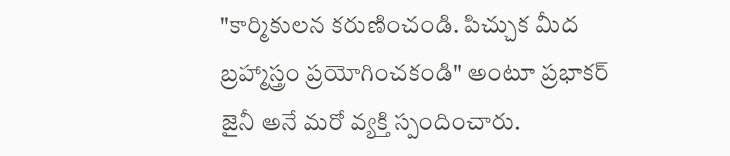"కార్మికులన కరుణించండి. పిచ్చుక మీద బ్రహ్మాస్త్రం ప్రయోగించకండి" అంటూ ప్రభాకర్ జైనీ అనే మరో వ్యక్తి స్పందించారు.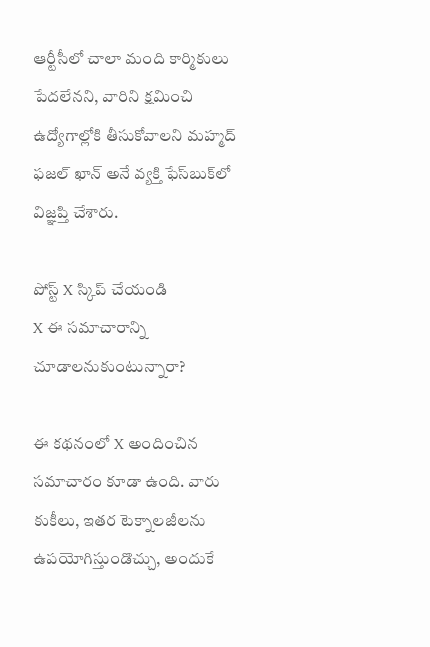ఆర్టీసీలో చాలా మంది కార్మికులు పేదలేనని, వారిని క్షమించి ఉద్యోగాల్లోకి తీసుకోవాలని మహ్మద్ ఫజల్ ఖాన్ అనే వ్యక్తి ఫేస్‌బుక్‌లో విజ్ఞప్తి చేశారు.

పోస్ట్‌ X స్కిప్ చేయండి
X ఈ సమాచారాన్ని చూడాలనుకుంటున్నారా?

ఈ కథనంలో X అందించిన సమాచారం కూడా ఉంది. వారు కుకీలు, ఇతర టెక్నాలజీలను ఉపయోగిస్తుండొచ్చు, అందుకే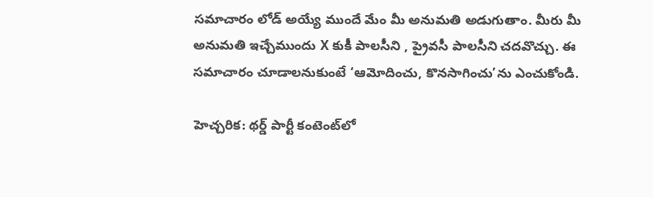సమాచారం లోడ్ అయ్యే ముందే మేం మీ అనుమతి అడుగుతాం. మీరు మీ అనుమతి ఇచ్చేముందు X కుకీ పాలసీని , ప్రైవసీ పాలసీని చదవొచ్చు. ఈ సమాచారం చూడాలనుకుంటే ‘ఆమోదించు, కొనసాగించు’ను ఎంచుకోండి.

హెచ్చరిక: థర్డ్ పార్టీ కంటెంట్‌లో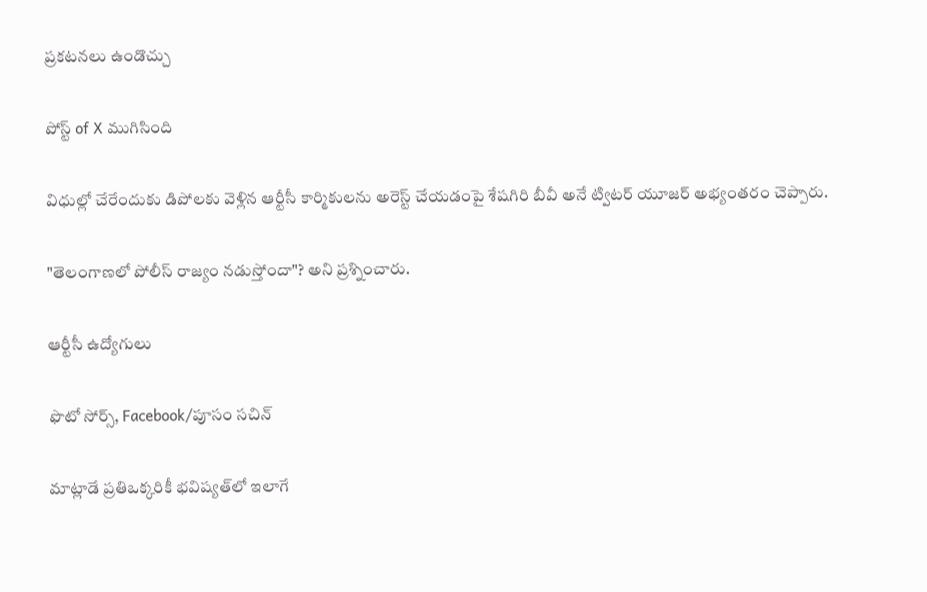ప్రకటనలు ఉండొచ్చు

పోస్ట్ of X ముగిసింది

విధుల్లో చేరేందుకు డిపోలకు వెళ్లిన ఆర్టీసీ కార్మికులను అరెస్ట్ చేయడంపై శేషగిరి బీవీ అనే ట్విటర్ యూజర్ అభ్యంతరం చెప్పారు.

"తెలంగాణలో పోలీస్ రాజ్యం నడుస్తోందా"? అని ప్రశ్నించారు.

ఆర్టీసీ ఉద్యోగులు

ఫొటో సోర్స్, Facebook/పూసం సచిన్

మాట్లాడే ప్రతిఒక్కరికీ భవిష్యత్‌లో ఇలాగే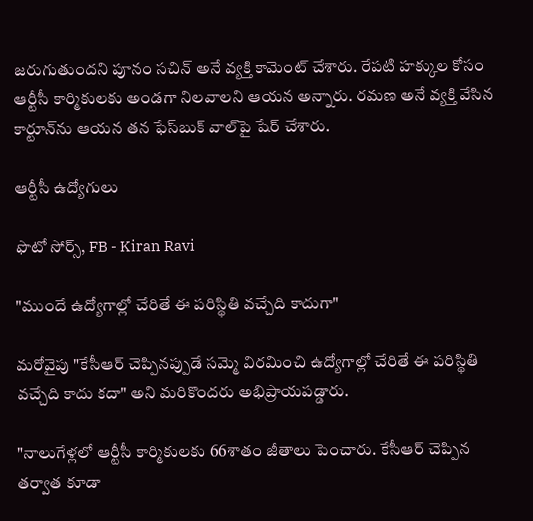జరుగుతుందని పూనం సచిన్‌ అనే వ్యక్తి కామెంట్ చేశారు. రేపటి హక్కుల కోసం ఆర్టీసీ కార్మికులకు అండగా నిలవాలని ఆయన అన్నారు. రమణ అనే వ్యక్తి వేసిన కార్టూన్‌ను ఆయన తన ఫేస్‌బుక్‌ వాల్‌పై షేర్ చేశారు.

ఆర్టీసీ ఉద్యోగులు

ఫొటో సోర్స్, FB - Kiran Ravi

"ముందే ఉద్యోగాల్లో చేరితే ఈ పరిస్థితి వచ్చేది కాదుగా"

మరోవైపు "కేసీఆర్ చెప్పినప్పుడే సమ్మె విరమించి ఉద్యోగాల్లో చేరితే ఈ పరిస్థితి వచ్చేది కాదు కదా" అని మరికొందరు అభిప్రాయపడ్డారు.

"నాలుగేళ్లలో ఆర్టీసీ కార్మికులకు 66శాతం జీతాలు పెంచారు. కేసీఆర్ చెప్పిన తర్వాత కూడా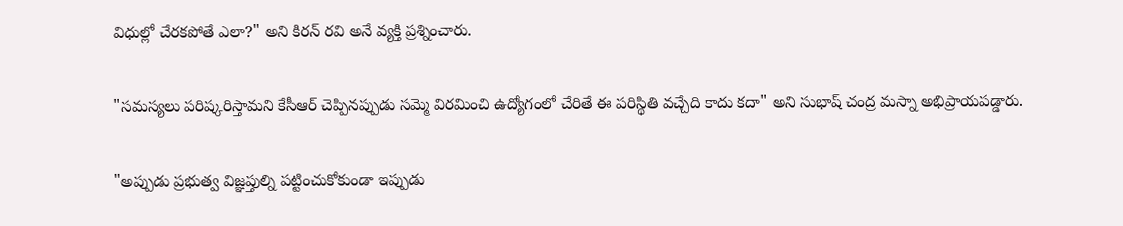విధుల్లో చేరకపోతే ఎలా?" అని కిరన్ రవి అనే వ్యక్తి ప్రశ్నించారు.

"సమస్యలు పరిష్కరిస్తామని కేసీఆర్ చెప్పినప్పుడు సమ్మె విరమించి ఉద్యోగంలో చేరితే ఈ పరిస్థితి వచ్చేది కాదు కదా" అని సుభాష్ చంద్ర మస్నా అభిప్రాయపడ్డారు.

"అప్పుడు ప్రభుత్వ విజ్ఞప్తుల్ని పట్టించుకోకుండా ఇప్పుడు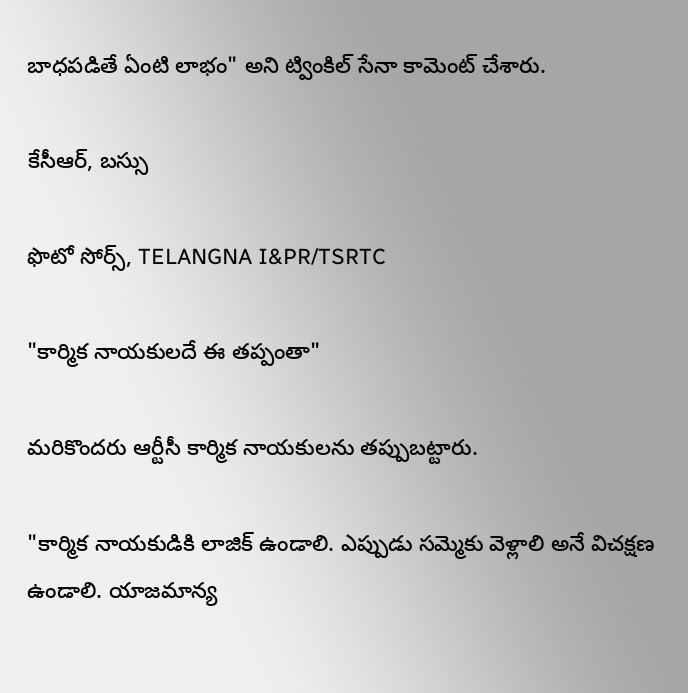బాధపడితే ఏంటి లాభం" అని ట్వింకిల్ సేనా కామెంట్ చేశారు.

కేసీఆర్, బస్సు

ఫొటో సోర్స్, TELANGNA I&PR/TSRTC

"కార్మిక నాయకులదే ఈ తప్పంతా"

మరికొందరు ఆర్టీసీ కార్మిక నాయకులను తప్పుబట్టారు.

"కార్మిక నాయకుడికి లాజిక్ ఉండాలి. ఎప్పుడు సమ్మెకు వెళ్లాలి అనే విచక్షణ ఉండాలి. యాజమాన్య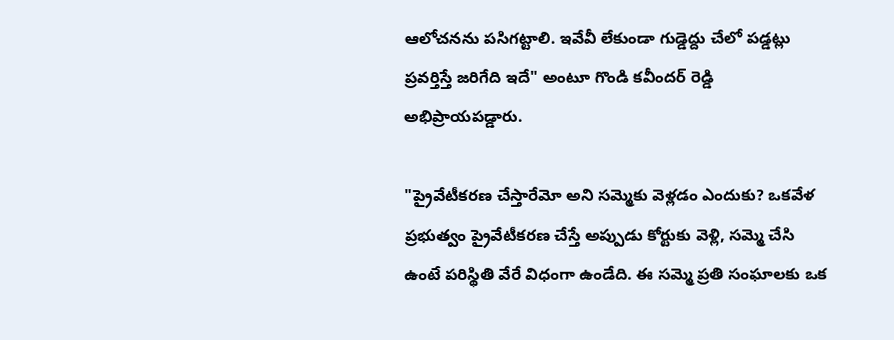ఆలోచనను పసిగట్టాలి. ఇవేవీ లేకుండా గుడ్డెద్దు చేలో పడ్డట్లు ప్రవర్తిస్తే జరిగేది ఇదే" అంటూ గొండి కవీందర్ రెడ్డి అభిప్రాయపడ్డారు.

"ప్రైవేటీకరణ చేస్తారేమో అని సమ్మెకు వెళ్లడం ఎందుకు? ఒకవేళ ప్రభుత్వం ప్రైవేటీకరణ చేస్తే అప్పుడు కోర్టుకు వెళ్లి, సమ్మె చేసి ఉంటే పరిస్థితి వేరే విధంగా ఉండేది. ఈ సమ్మె ప్రతి సంఘాలకు ఒక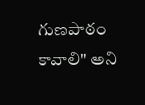గుణపాఠం కావాలి" అని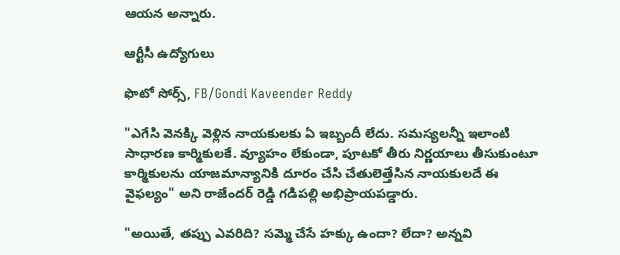ఆయన అన్నారు.

ఆర్టీసీ ఉద్యోగులు

ఫొటో సోర్స్, FB/Gondi Kaveender Reddy

"ఎగేసి వెనక్కి వెళ్లిన నాయకులకు ఏ ఇబ్బందీ లేదు. సమస్యలన్నీ ఇలాంటి సాధారణ కార్మికులకే. వ్యూహం లేకుండా, పూటకో తీరు నిర్ణయాలు తీసుకుంటూ కార్మికులను యాజమాన్యానికి దూరం చేసి చేతులెత్తేసిన నాయకులదే ఈ వైఫల్యం" అని రాజేందర్ రెడ్డి గడిపల్లి అభిప్రాయపడ్డారు.

"అయితే, తప్పు ఎవరిది? సమ్మె చేసే హక్కు ఉందా? లేదా? అన్నవి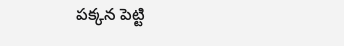పక్కన పెట్టి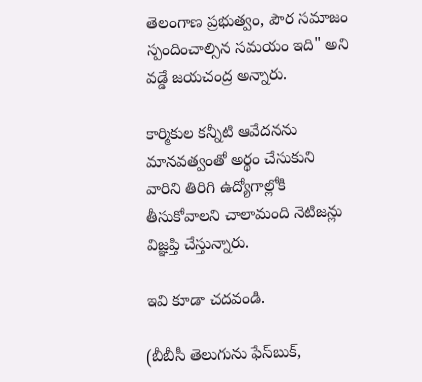తెలంగాణ ప్రభుత్వం, పౌర సమాజం స్పందించాల్సిన సమయం ఇది" అని వడ్డే జయచంద్ర అన్నారు.

కార్మికుల కన్నీటి ఆవేదనను మానవత్వంతో అర్థం చేసుకుని వారిని తిరిగి ఉద్యోగాల్లోకి తీసుకోవాలని చాలామంది నెటిజన్లు విజ్ఞప్తి చేస్తున్నారు.

ఇవి కూడా చదవండి.

(బీబీసీ తెలుగును ఫేస్‌బుక్,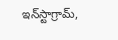ఇన్‌స్టాగ్రామ్‌,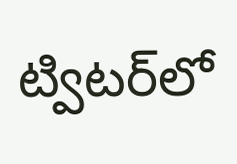ట్విటర్‌లో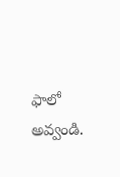ఫాలో అవ్వండి.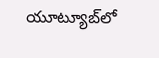యూట్యూబ్‌లో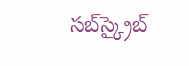సబ్‌స్క్రైబ్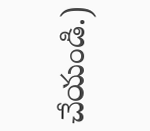చేయండి.)